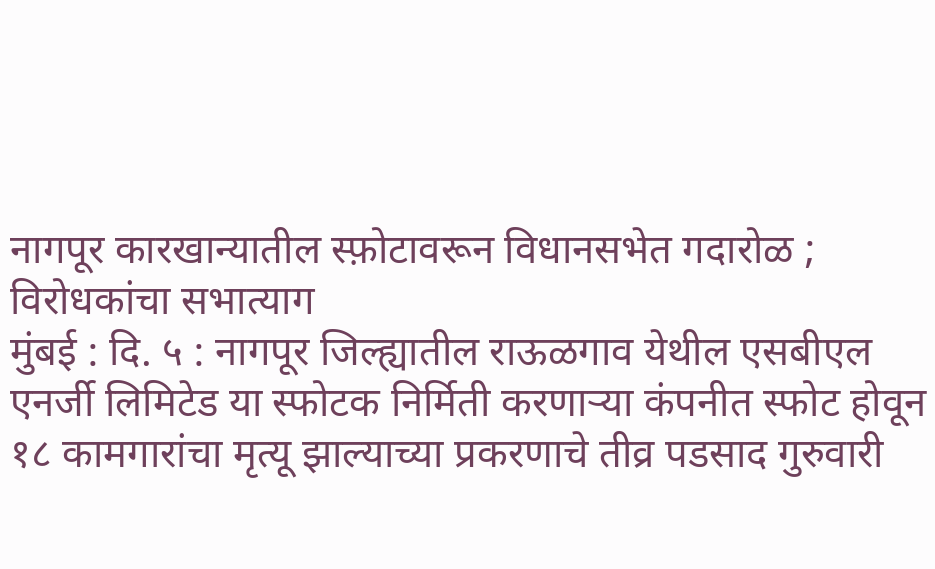नागपूर कारखान्यातील स्फ़ोटावरून विधानसभेत गदारोळ ; विरोधकांचा सभात्याग
मुंबई : दि. ५ : नागपूर जिल्ह्यातील राऊळगाव येथील एसबीएल एनर्जी लिमिटेड या स्फोटक निर्मिती करणाऱ्या कंपनीत स्फोट होवून १८ कामगारांचा मृत्यू झाल्याच्या प्रकरणाचे तीव्र पडसाद गुरुवारी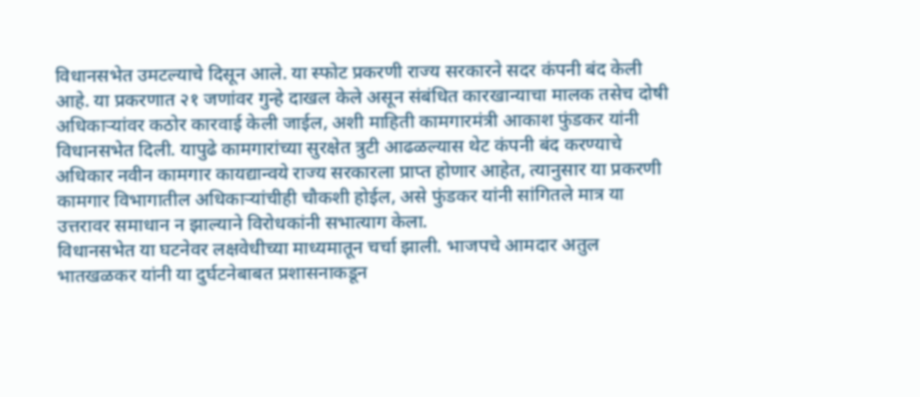विधानसभेत उमटल्याचे दिसून आले. या स्फोट प्रकरणी राज्य सरकारने सदर कंपनी बंद केली आहे. या प्रकरणात २१ जणांवर गुन्हे दाखल केले असून संबंधित कारखान्याचा मालक तसेच दोषी अधिकाऱ्यांवर कठोर कारवाई केली जाईल, अशी माहिती कामगारमंत्री आकाश फुंडकर यांनी विधानसभेत दिली. यापुढे कामगारांच्या सुरक्षेत त्रुटी आढळल्यास थेट कंपनी बंद करण्याचे अधिकार नवीन कामगार कायद्यान्वये राज्य सरकारला प्राप्त होणार आहेत, त्यानुसार या प्रकरणी कामगार विभागातील अधिकाऱ्यांचीही चौकशी होईल, असे फुंडकर यांनी सांगितले मात्र या उत्तरावर समाधान न झाल्याने विरोधकांनी सभात्याग केला.
विधानसभेत या घटनेवर लक्षवेधीच्या माध्यमातून चर्चा झाली. भाजपचे आमदार अतुल भातखळकर यांनी या दुर्घटनेबाबत प्रशासनाकडून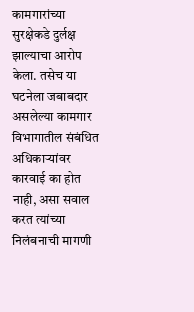कामगारांच्या सुरक्षेकडे दुर्लक्ष झाल्याचा आरोप केला. तसेच या घटनेला जबाबदार असलेल्या कामगार विभागातील संबंधित अधिकाऱ्यांवर कारवाई का होत नाही, असा सवाल करत त्यांच्या निलंबनाची मागणी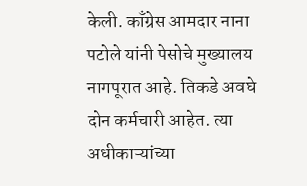केली. काँग्रेस आमदार नाना पटोले यांनी पेसोचे मुख्यालय नागपूरात आहे. तिकडे अवघे दोन कर्मचारी आहेत. त्या अधीकाऱ्यांच्या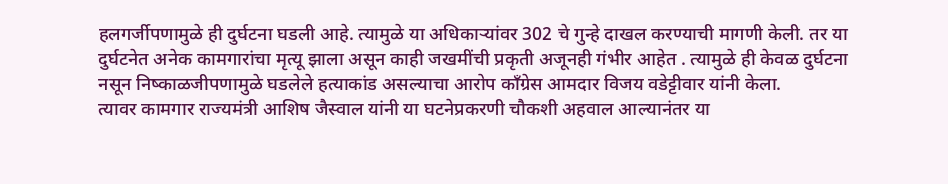हलगर्जीपणामुळे ही दुर्घटना घडली आहे. त्यामुळे या अधिकाऱ्यांवर 302 चे गुन्हे दाखल करण्याची मागणी केली. तर या दुर्घटनेत अनेक कामगारांचा मृत्यू झाला असून काही जखमींची प्रकृती अजूनही गंभीर आहेत . त्यामुळे ही केवळ दुर्घटना नसून निष्काळजीपणामुळे घडलेले हत्याकांड असल्याचा आरोप काँग्रेस आमदार विजय वडेट्टीवार यांनी केला.
त्यावर कामगार राज्यमंत्री आशिष जैस्वाल यांनी या घटनेप्रकरणी चौकशी अहवाल आल्यानंतर या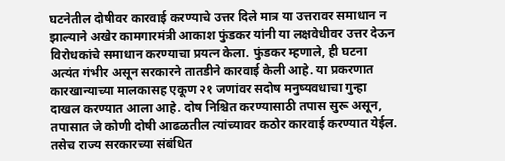घटनेतील दोषीवर कारवाई करण्याचे उत्तर दिले मात्र या उत्तरावर समाधान न झाल्याने अखेर कामगारमंत्री आकाश फुंडकर यांनी या लक्षवेधीवर उत्तर देऊन विरोधकांचे समाधान करण्याचा प्रयत्न केला. फुंडकर म्हणाले, ही घटना अत्यंत गंभीर असून सरकारने तातडीने कारवाई केली आहे. या प्रकरणात कारखान्याच्या मालकासह एकूण २१ जणांवर सदोष मनुष्यवधाचा गुन्हा दाखल करण्यात आला आहे. दोष निश्चित करण्यासाठी तपास सुरू असून, तपासात जे कोणी दोषी आढळतील त्यांच्यावर कठोर कारवाई करण्यात येईल. तसेच राज्य सरकारच्या संबंधित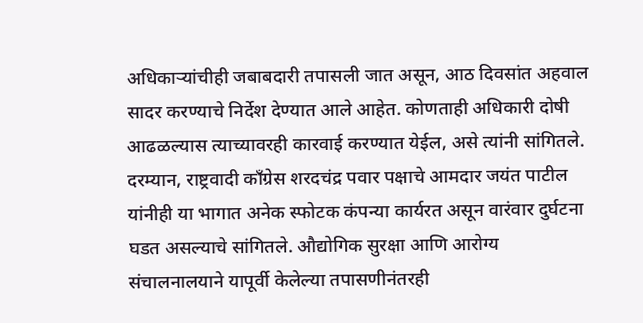अधिकाऱ्यांचीही जबाबदारी तपासली जात असून, आठ दिवसांत अहवाल सादर करण्याचे निर्देश देण्यात आले आहेत. कोणताही अधिकारी दोषी आढळल्यास त्याच्यावरही कारवाई करण्यात येईल, असे त्यांनी सांगितले.
दरम्यान, राष्ट्रवादी काँग्रेस शरदचंद्र पवार पक्षाचे आमदार जयंत पाटील यांनीही या भागात अनेक स्फोटक कंपन्या कार्यरत असून वारंवार दुर्घटना घडत असल्याचे सांगितले. औद्योगिक सुरक्षा आणि आरोग्य संचालनालयाने यापूर्वी केलेल्या तपासणीनंतरही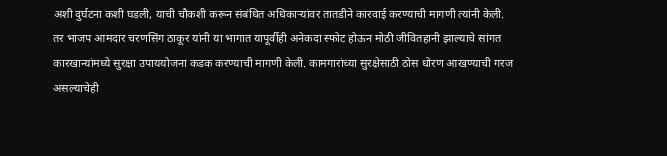अशी दुर्घटना कशी घडली, याची चौकशी करून संबंधित अधिकाऱ्यांवर तातडीने कारवाई करण्याची मागणी त्यांनी केली. तर भाजप आमदार चरणसिंग ठाकूर यांनी या भागात यापूर्वीही अनेकदा स्फोट होऊन मोठी जीवितहानी झाल्याचे सांगत कारखान्यांमध्ये सुरक्षा उपाययोजना कडक करण्याची मागणी केली. कामगारांच्या सुरक्षेसाठी ठोस धोरण आखण्याची गरज असल्याचेही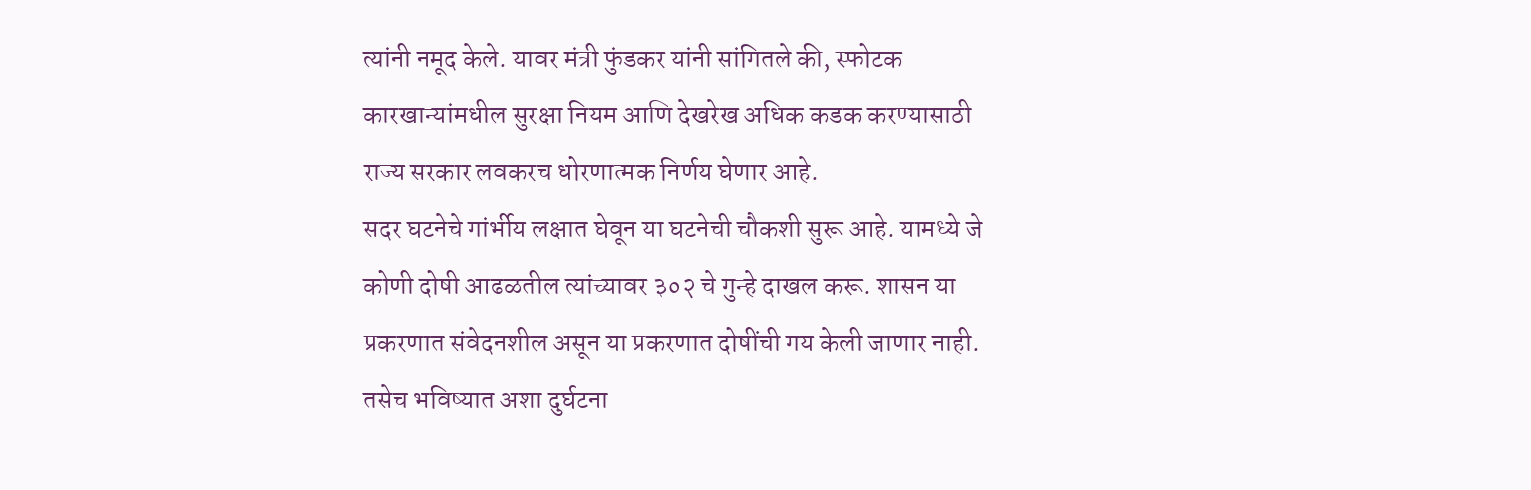त्यांनी नमूद केले. यावर मंत्री फुंडकर यांनी सांगितले की, स्फोटक कारखान्यांमधील सुरक्षा नियम आणि देखरेख अधिक कडक करण्यासाठी राज्य सरकार लवकरच धोरणात्मक निर्णय घेणार आहे.
सदर घटनेचे गांर्भीय लक्षात घेवून या घटनेची चौकशी सुरू आहे. यामध्ये जे कोणी दोषी आढळतील त्यांच्यावर ३०२ चे गुन्हे दाखल करू. शासन या प्रकरणात संवेदनशील असून या प्रकरणात दोषींची गय केली जाणार नाही. तसेच भविष्यात अशा दुर्घटना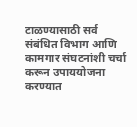टाळण्यासाठी सर्व संबंधित विभाग आणि कामगार संघटनांशी चर्चा करून उपाययोजना करण्यात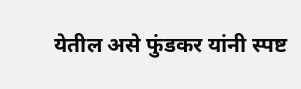येतील असे फुंडकर यांनी स्पष्ट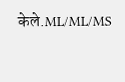केले.ML/ML/MS